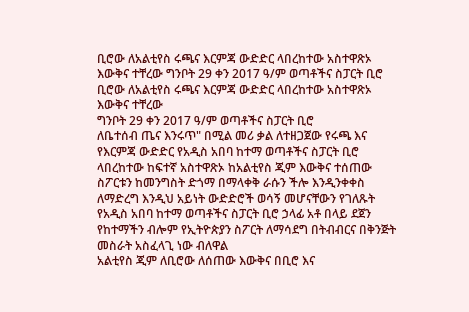ቢሮው ለአልቲየስ ሩጫና እርምጃ ውድድር ላበረከተው አስተዋጽኦ እውቅና ተቸረው ግንቦት 29 ቀን 2017 ዓ/ም ወጣቶችና ስፓርት ቢሮ
ቢሮው ለአልቲየስ ሩጫና እርምጃ ውድድር ላበረከተው አስተዋጽኦ እውቅና ተቸረው
ግንቦት 29 ቀን 2017 ዓ/ም ወጣቶችና ስፓርት ቢሮ
ለቤተሰብ ጤና እንሩጥ" በሚል መሪ ቃል ለተዘጋጀው የሩጫ እና የእርምጃ ውድድር የአዲስ አበባ ከተማ ወጣቶችና ስፓርት ቢሮ ላበረከተው ከፍተኛ አስተዋጽኦ ከአልቲየስ ጂም እውቅና ተሰጠው
ስፖርቱን ከመንግስት ድጎማ በማላቀቅ ራሱን ችሎ እንዲንቀቀስ ለማድረግ እንዲህ አይነት ውድድሮች ወሳኝ መሆናቸውን የገለጹት የአዲስ አበባ ከተማ ወጣቶችና ስፓርት ቢሮ ኃላፊ አቶ በላይ ደጀን የከተማችን ብሎም የኢትዮጵያን ስፖርት ለማሳደግ በትብብርና በቅንጅት መስራት አስፈላጊ ነው ብለዋል
አልቲየስ ጂም ለቢሮው ለሰጠው እውቅና በቢሮ እና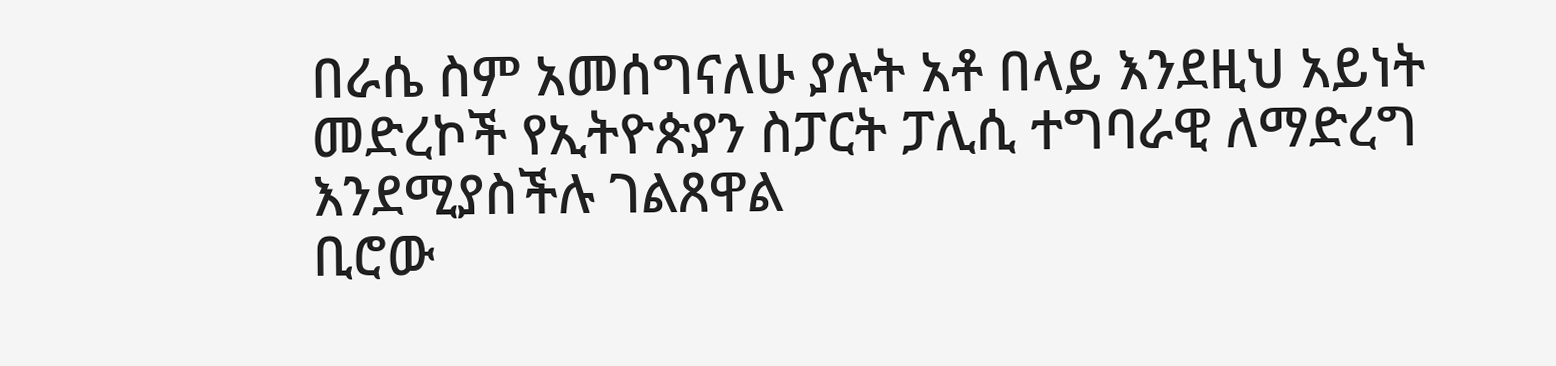በራሴ ስም አመሰግናለሁ ያሉት አቶ በላይ እንደዚህ አይነት መድረኮች የኢትዮጵያን ስፓርት ፓሊሲ ተግባራዊ ለማድረግ እንደሚያስችሉ ገልጸዋል
ቢሮው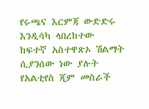የሩጫና እርምጃ ውድድሩ እንዲሳካ ላበረከተው ከፍተኛ አስተዋጽኦ ሽልማት ሲያንሰው ነው ያሉት የአልቲየስ ጂም መስራች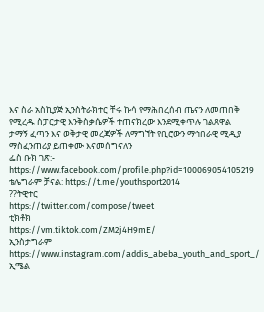እና ስራ አስኪያጅ ኢንስትራክተር ቸሩ ኩሳ የማሕበረሰብ ጤናን ለመጠበቅ የሚረዱ ስፓርታዊ እንቅስቃሴዎች ተጠናክረው እንደሚቀጥሉ ገልጸዋል
ታማኝ ፈጣን እና ወቅታዊ መረጃዎች ለማግኘት የቢሮውን ማኅበራዊ ሚዲያ ማስፈንጠሪያ ይጠቀሙ እናመሰግናለን
ፌስ ቡክ ገጽ:- https://www.facebook.com/profile.php?id=100069054105219
ቴሌግራም ቻናል: https://t.me/youthsport2014
??ትዊተር
https://twitter.com/compose/tweet
ቲክቶክ
https://vm.tiktok.com/ZM2j4H9mE/
ኢንስታግራም
https://www.instagram.com/addis_abeba_youth_and_sport_/
ኢሜል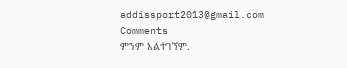addissport2013@gmail.com
Comments
ምንም አልተገኘም.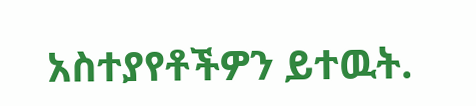አስተያየቶችዎን ይተዉት.